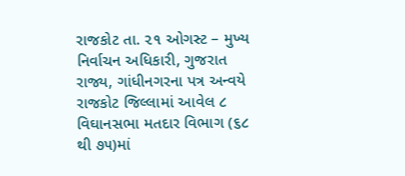રાજકોટ તા. ૨૧ ઓગસ્ટ – મુખ્ય નિર્વાચન અધિકારી, ગુજરાત રાજ્ય, ગાંધીનગરના પત્ર અન્વયે રાજકોટ જિલ્લામાં આવેલ ૮ વિઘાનસભા મતદાર વિભાગ (૬૮ થી ૭૫)માં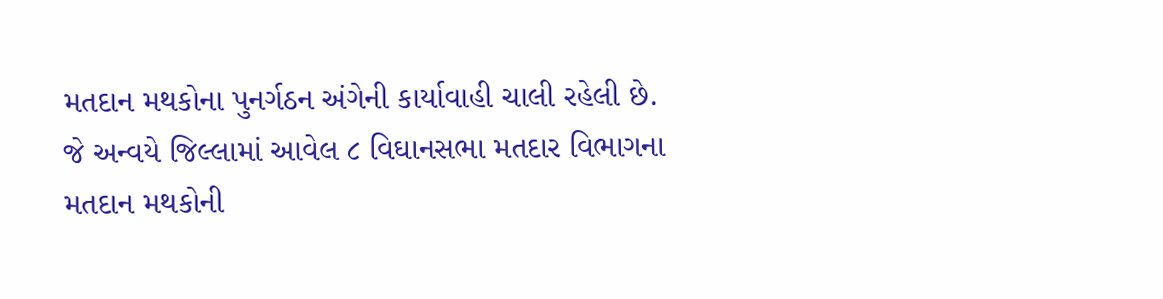મતદાન મથકોના પુનર્ગઠન અંગેની કાર્યાવાહી ચાલી રહેલી છે.
જે અન્વયે જિલ્લામાં આવેલ ૮ વિઘાનસભા મતદાર વિભાગના મતદાન મથકોની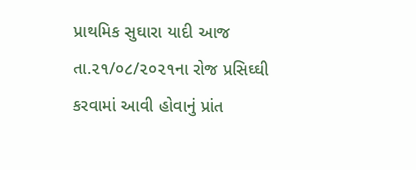પ્રાથમિક સુઘારા યાદી આજ તા.૨૧/૦૮/૨૦૨૧ના રોજ પ્રસિઘ્ઘી કરવામાં આવી હોવાનું પ્રાંત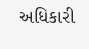અધિકારી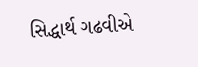સિદ્ધાર્થ ગઢવીએ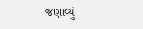જણાવ્યું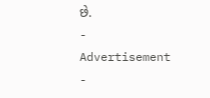છે.
- Advertisement -